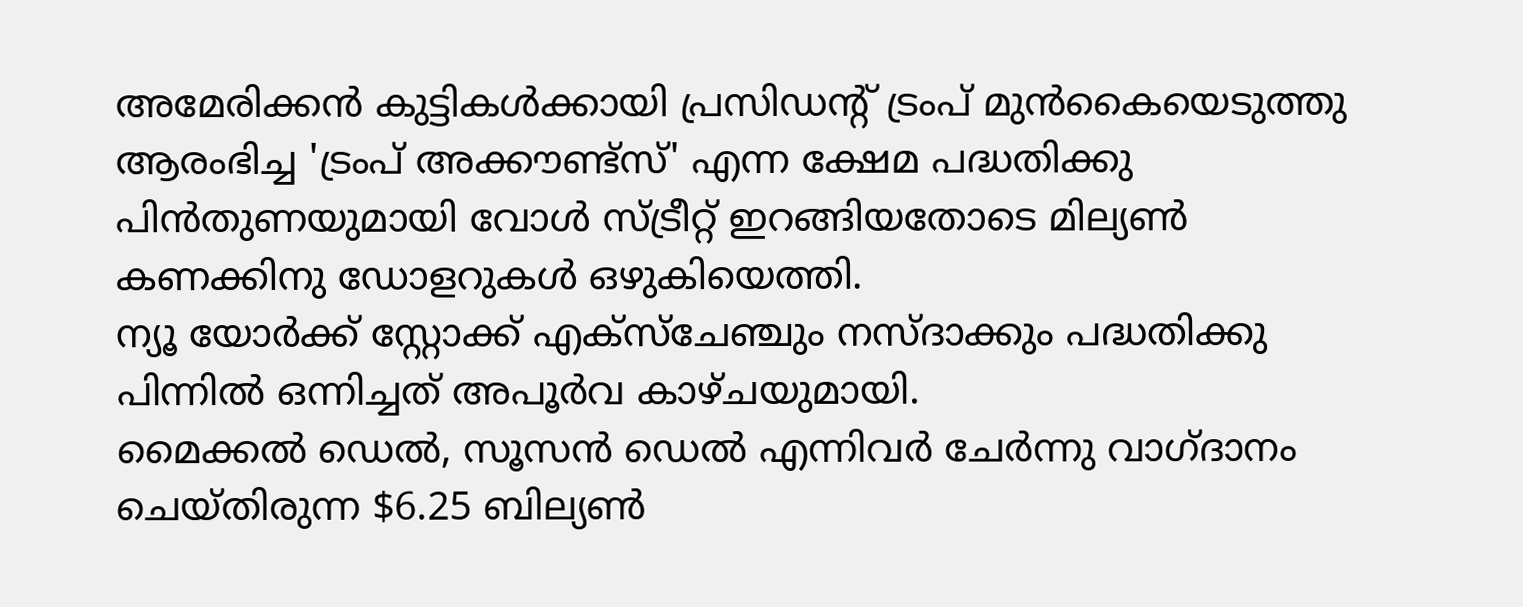അമേരിക്കൻ കുട്ടികൾക്കായി പ്രസിഡന്റ് ട്രംപ് മുൻകൈയെടുത്തു ആരംഭിച്ച 'ട്രംപ് അക്കൗണ്ട്സ്' എന്ന ക്ഷേമ പദ്ധതിക്കു പിൻതുണയുമായി വോൾ സ്ട്രീറ്റ് ഇറങ്ങിയതോടെ മില്യൺ കണക്കിനു ഡോളറുകൾ ഒഴുകിയെത്തി.
ന്യൂ യോർക്ക് സ്റ്റോക്ക് എക്സ്ചേഞ്ചും നസ്ദാക്കും പദ്ധതിക്കു പിന്നിൽ ഒന്നിച്ചത് അപൂർവ കാഴ്ചയുമായി.
മൈക്കൽ ഡെൽ, സൂസൻ ഡെൽ എന്നിവർ ചേർന്നു വാഗ്ദാനം ചെയ്തിരുന്ന $6.25 ബില്യൺ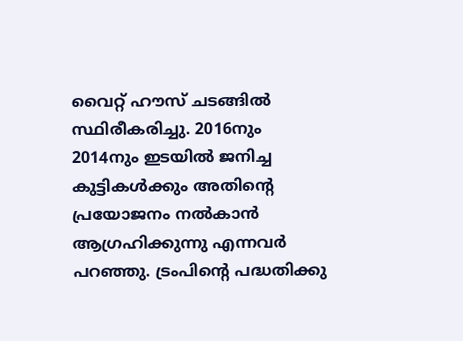വൈറ്റ് ഹൗസ് ചടങ്ങിൽ സ്ഥിരീകരിച്ചു. 2016നും 2014നും ഇടയിൽ ജനിച്ച കുട്ടികൾക്കും അതിന്റെ പ്രയോജനം നൽകാൻ ആഗ്രഹിക്കുന്നു എന്നവർ പറഞ്ഞു. ട്രംപിന്റെ പദ്ധതിക്കു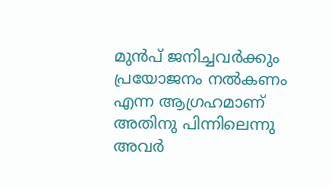മുൻപ് ജനിച്ചവർക്കും പ്രയോജനം നൽകണം എന്ന ആഗ്രഹമാണ് അതിനു പിന്നിലെന്നു അവർ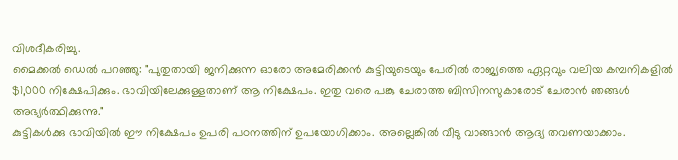വിശദീകരിച്ചു.
മൈക്കൽ ഡെൽ പറഞ്ഞു: "പുതുതായി ജനിക്കുന്ന ഓരോ അമേരിക്കൻ കുട്ടിയുടെയും പേരിൽ രാജ്യത്തെ ഏറ്റവും വലിയ കമ്പനികളിൽ $1,000 നിക്ഷേപിക്കും. ഭാവിയിലേക്കുള്ളതാണ് ആ നിക്ഷേപം. ഇതു വരെ പങ്കു ചേരാത്ത ബിസിനസുകാരോട് ചേരാൻ ഞങ്ങൾ അഭ്യർത്ഥിക്കുന്നു."
കുട്ടികൾക്കു ഭാവിയിൽ ഈ നിക്ഷേപം ഉപരി പഠനത്തിന് ഉപയോഗിക്കാം. അല്ലെങ്കിൽ വീടു വാങ്ങാൻ ആദ്യ തവണയാക്കാം.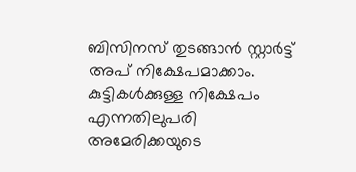ബിസിനസ് തുടങ്ങാൻ സ്റ്റാർട്ട് അപ് നിക്ഷേപമാക്കാം.
കുട്ടികൾക്കുള്ള നിക്ഷേപം എന്നതിലുപരി അമേരിക്കയുടെ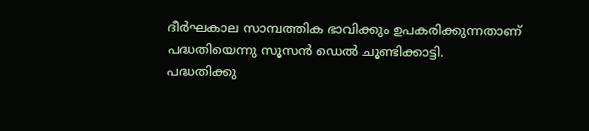ദീർഘകാല സാമ്പത്തിക ഭാവിക്കും ഉപകരിക്കുന്നതാണ് പദ്ധതിയെന്നു സൂസൻ ഡെൽ ചൂണ്ടിക്കാട്ടി.
പദ്ധതിക്കു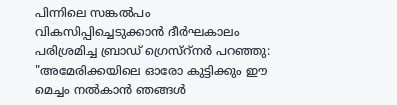പിന്നിലെ സങ്കൽപം വികസിപ്പിച്ചെടുക്കാൻ ദീർഘകാലം പരിശ്രമിച്ച ബ്രാഡ് ഗ്രെസ്റ്നർ പറഞ്ഞു: "അമേരിക്കയിലെ ഓരോ കുട്ടിക്കും ഈ മെച്ചം നൽകാൻ ഞങ്ങൾ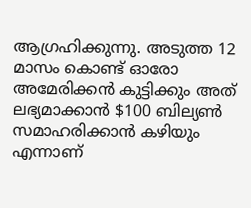ആഗ്രഹിക്കുന്നു. അടുത്ത 12 മാസം കൊണ്ട് ഓരോ അമേരിക്കൻ കുട്ടിക്കും അത് ലഭ്യമാക്കാൻ $100 ബില്യൺ സമാഹരിക്കാൻ കഴിയും എന്നാണ്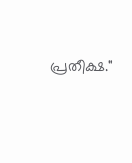പ്രതീക്ഷ."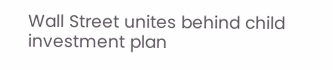Wall Street unites behind child investment plan